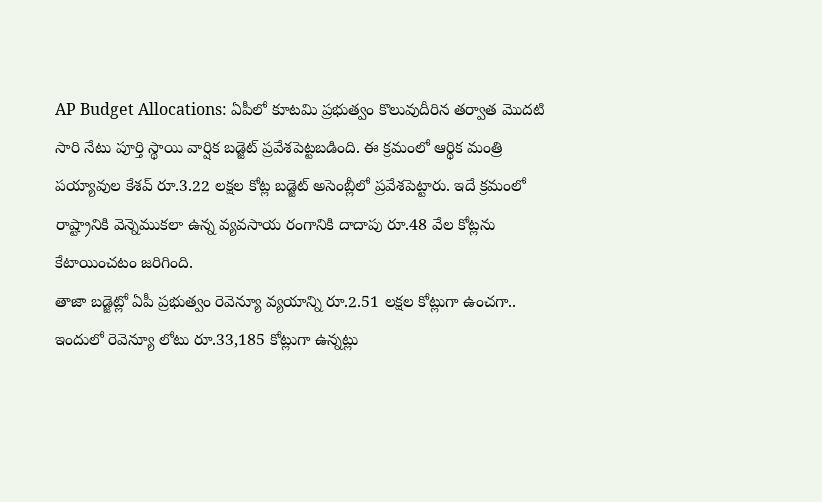AP Budget Allocations: ఏపీలో కూటమి ప్రభుత్వం కొలువుదీరిన తర్వాత మెుదటి సారి నేటు పూర్తి స్థాయి వార్షిక బడ్జెట్ ప్రవేశపెట్టబడింది. ఈ క్రమంలో ఆర్థిక మంత్రి పయ్యావుల కేశవ్ రూ.3.22 లక్షల కోట్ల బడ్జెట్ అసెంబ్లీలో ప్రవేశపెట్టారు. ఇదే క్రమంలో రాష్ట్రానికి వెన్నెముకలా ఉన్న వ్యవసాయ రంగానికి దాదాపు రూ.48 వేల కోట్లను కేటాయించటం జరిగింది.
తాజా బడ్జెట్లో ఏపీ ప్రభుత్వం రెవెన్యూ వ్యయాన్ని రూ.2.51 లక్షల కోట్లుగా ఉంచగా.. ఇందులో రెవెన్యూ లోటు రూ.33,185 కోట్లుగా ఉన్నట్లు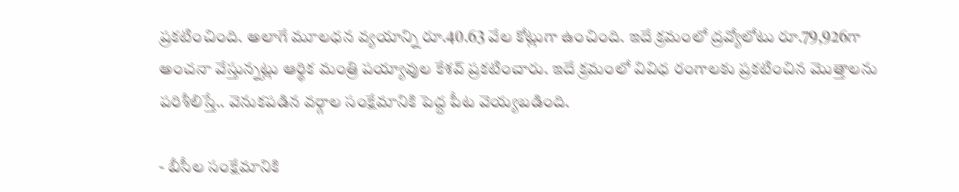ప్రకటించింది. అలాగే మూలధన వ్యయాన్ని రూ.40.63 వేల కోట్లుగా ఉంచింది. ఇదే క్రమంలో ద్రవ్యోలోటు రూ.79,926గా అంచనా వేస్తున్నట్లు ఆర్థిక మంత్రి పయ్యావుల కేశవ్ ప్రకటించారు. ఇదే క్రమంలో వివిధ రంగాలకు ప్రకటించిన మెుత్తాలను పరిశీలిస్తే.. వెనుకపడిన వర్గాల సంక్షేమానికి పెద్ద పీట వెయ్యబడింది.

- బీసీల సంక్షేమానికి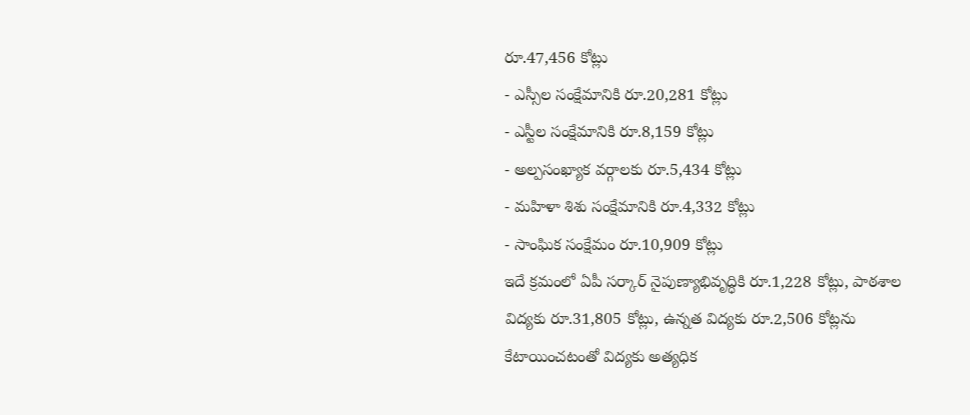రూ.47,456 కోట్లు
- ఎస్సీల సంక్షేమానికి రూ.20,281 కోట్లు
- ఎస్టీల సంక్షేమానికి రూ.8,159 కోట్లు
- అల్పసంఖ్యాక వర్గాలకు రూ.5,434 కోట్లు
- మహిళా శిశు సంక్షేమానికి రూ.4,332 కోట్లు
- సాంఘిక సంక్షేమం రూ.10,909 కోట్లు
ఇదే క్రమంలో ఏపీ సర్కార్ నైపుణ్యాభివృద్ధికి రూ.1,228 కోట్లు, పాఠశాల విద్యకు రూ.31,805 కోట్లు, ఉన్నత విద్యకు రూ.2,506 కోట్లను కేటాయించటంతో విద్యకు అత్యధిక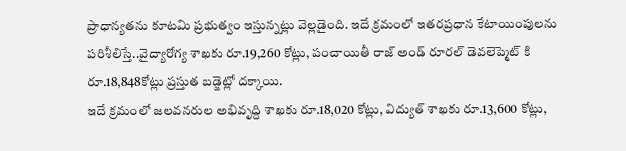ప్రాధాన్యతను కూటమి ప్రభుత్వం ఇస్తున్నట్లు వెల్లడైంది. ఇదే క్రమంలో ఇతరప్రధాన కేటాయింపులను పరిశీలిస్తే..వైద్యారోగ్య శాఖకు రూ.19,260 కోట్లు, పంచాయితీ రాజ్ అండ్ రూరల్ డెవలెప్మెట్ కి రూ.18,848కోట్లు ప్రస్తుత బడ్జెట్లో దక్కాయి.
ఇదే క్రమంలో జలవనరుల అభివృద్ది శాఖకు రూ.18,020 కోట్లు, విద్యుత్ శాఖకు రూ.13,600 కోట్లు,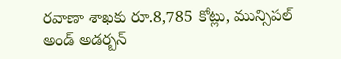రవాణా శాఖకు రూ.8,785 కోట్లు, మున్సిపల్ అండ్ అడర్బన్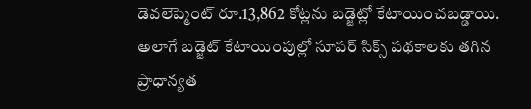డెవలెప్మెంట్ రూ.13,862 కోట్లను బడ్జెట్లో కేటాయించబడ్డాయి. అలాగే బడ్జెట్ కేటాయింపుల్లో సూపర్ సిక్స్ పథకాలకు తగిన ప్రాధాన్యత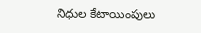నిధుల కేటాయింపులు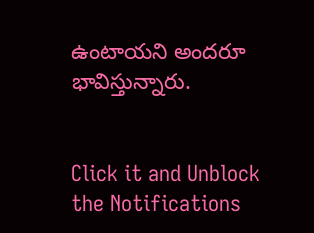ఉంటాయని అందరూ భావిస్తున్నారు.


Click it and Unblock the Notifications